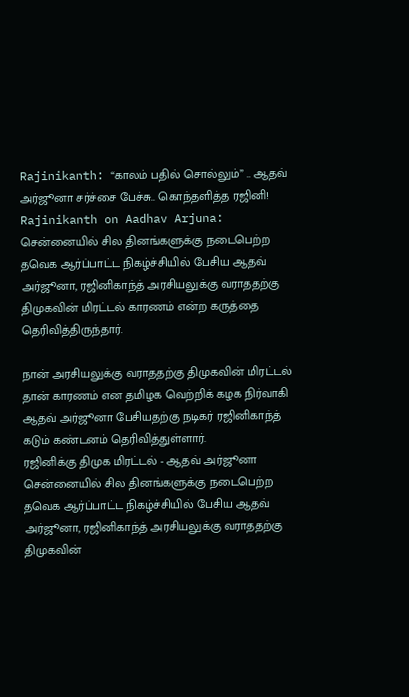Rajinikanth: “காலம் பதில் சொல்லும்” .. ஆதவ் அர்ஜூனா சர்ச்சை பேச்சு.. கொந்தளித்த ரஜினி!
Rajinikanth on Aadhav Arjuna: சென்னையில் சில தினங்களுக்கு நடைபெற்ற தவெக ஆர்ப்பாட்ட நிகழ்ச்சியில் பேசிய ஆதவ் அர்ஜூனா, ரஜினிகாந்த் அரசியலுக்கு வராததற்கு திமுகவின் மிரட்டல் காரணம் என்ற கருத்தை தெரிவித்திருந்தார்.

நான் அரசியலுக்கு வராததற்கு திமுகவின் மிரட்டல் தான் காரணம் என தமிழக வெற்றிக் கழக நிர்வாகி ஆதவ் அர்ஜூனா பேசியதற்கு நடிகர் ரஜினிகாந்த் கடும் கண்டனம் தெரிவித்துள்ளார்.
ரஜினிக்கு திமுக மிரட்டல் - ஆதவ் அர்ஜூனா
சென்னையில் சில தினங்களுக்கு நடைபெற்ற தவெக ஆர்ப்பாட்ட நிகழ்ச்சியில் பேசிய ஆதவ் அர்ஜூனா, ரஜினிகாந்த் அரசியலுக்கு வராததற்கு திமுகவின்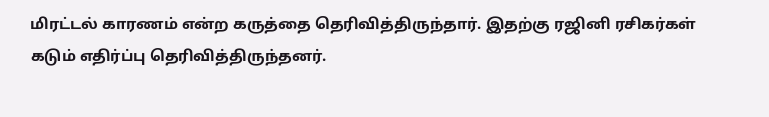மிரட்டல் காரணம் என்ற கருத்தை தெரிவித்திருந்தார். இதற்கு ரஜினி ரசிகர்கள் கடும் எதிர்ப்பு தெரிவித்திருந்தனர்.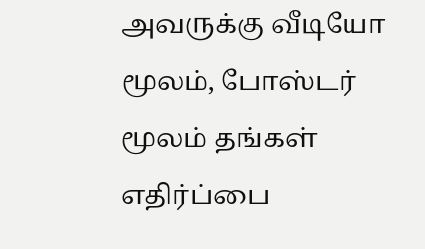அவருக்கு வீடியோ மூலம், போஸ்டர் மூலம் தங்கள் எதிர்ப்பை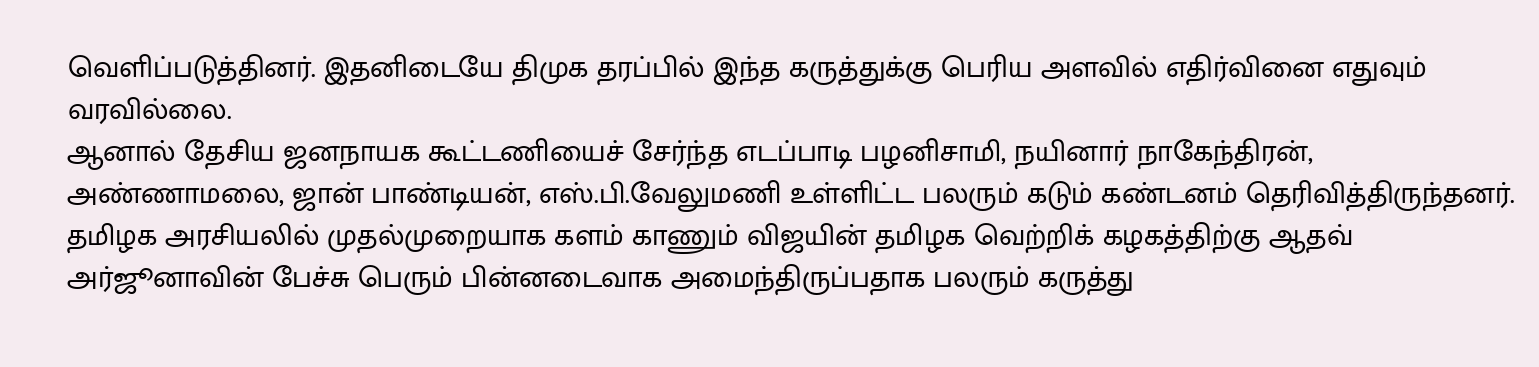வெளிப்படுத்தினர். இதனிடையே திமுக தரப்பில் இந்த கருத்துக்கு பெரிய அளவில் எதிர்வினை எதுவும் வரவில்லை.
ஆனால் தேசிய ஜனநாயக கூட்டணியைச் சேர்ந்த எடப்பாடி பழனிசாமி, நயினார் நாகேந்திரன், அண்ணாமலை, ஜான் பாண்டியன், எஸ்.பி.வேலுமணி உள்ளிட்ட பலரும் கடும் கண்டனம் தெரிவித்திருந்தனர். தமிழக அரசியலில் முதல்முறையாக களம் காணும் விஜயின் தமிழக வெற்றிக் கழகத்திற்கு ஆதவ் அர்ஜூனாவின் பேச்சு பெரும் பின்னடைவாக அமைந்திருப்பதாக பலரும் கருத்து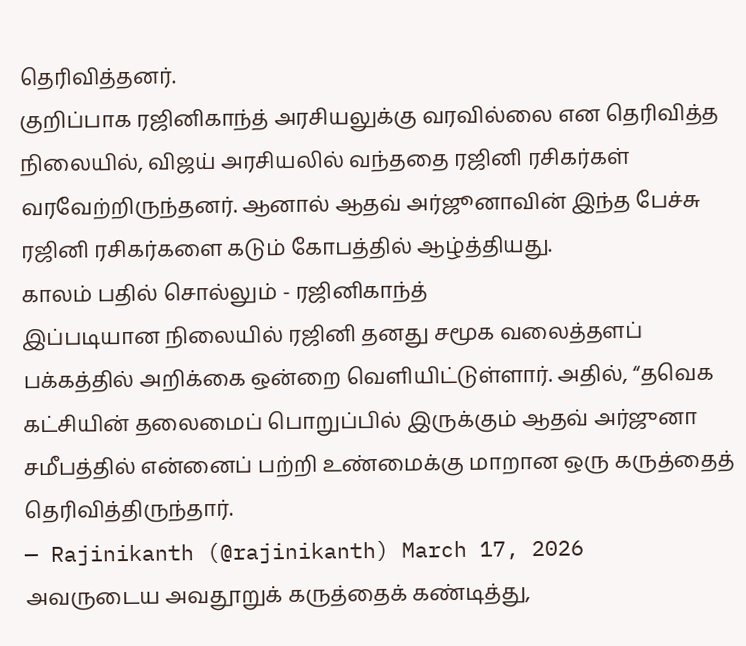தெரிவித்தனர்.
குறிப்பாக ரஜினிகாந்த் அரசியலுக்கு வரவில்லை என தெரிவித்த நிலையில், விஜய் அரசியலில் வந்ததை ரஜினி ரசிகர்கள் வரவேற்றிருந்தனர். ஆனால் ஆதவ் அர்ஜூனாவின் இந்த பேச்சு ரஜினி ரசிகர்களை கடும் கோபத்தில் ஆழ்த்தியது.
காலம் பதில் சொல்லும் - ரஜினிகாந்த்
இப்படியான நிலையில் ரஜினி தனது சமூக வலைத்தளப் பக்கத்தில் அறிக்கை ஒன்றை வெளியிட்டுள்ளார். அதில், “தவெக கட்சியின் தலைமைப் பொறுப்பில் இருக்கும் ஆதவ் அர்ஜுனா சமீபத்தில் என்னைப் பற்றி உண்மைக்கு மாறான ஒரு கருத்தைத் தெரிவித்திருந்தார்.
— Rajinikanth (@rajinikanth) March 17, 2026
அவருடைய அவதூறுக் கருத்தைக் கண்டித்து,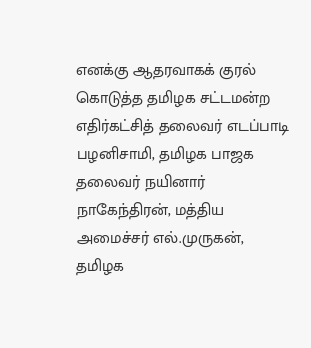எனக்கு ஆதரவாகக் குரல் கொடுத்த தமிழக சட்டமன்ற எதிர்கட்சித் தலைவர் எடப்பாடி பழனிசாமி, தமிழக பாஜக தலைவர் நயினார் நாகேந்திரன், மத்திய அமைச்சர் எல்.முருகன், தமிழக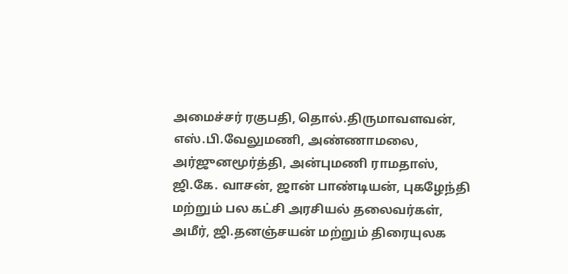அமைச்சர் ரகுபதி, தொல்.திருமாவளவன், எஸ்.பி.வேலுமணி, அண்ணாமலை, அர்ஜுனமூர்த்தி, அன்புமணி ராமதாஸ், ஜி.கே. வாசன், ஜான் பாண்டியன், புகழேந்தி மற்றும் பல கட்சி அரசியல் தலைவர்கள், அமீர், ஜி.தனஞ்சயன் மற்றும் திரையுலக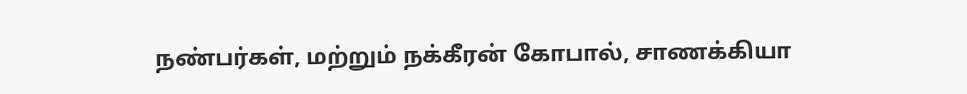நண்பர்கள், மற்றும் நக்கீரன் கோபால், சாணக்கியா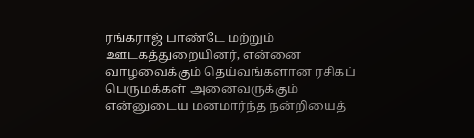ரங்கராஜ் பாண்டே மற்றும் ஊடகத்துறையினர், என்னை வாழவைக்கும் தெய்வங்களான ரசிகப் பெருமக்கள் அனைவருக்கும் என்னுடைய மனமார்ந்த நன்றியைத்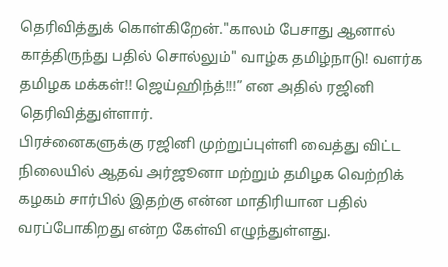தெரிவித்துக் கொள்கிறேன்."காலம் பேசாது ஆனால் காத்திருந்து பதில் சொல்லும்" வாழ்க தமிழ்நாடு! வளர்க தமிழக மக்கள்!! ஜெய்ஹிந்த்!!!” என அதில் ரஜினி தெரிவித்துள்ளார்.
பிரச்னைகளுக்கு ரஜினி முற்றுப்புள்ளி வைத்து விட்ட நிலையில் ஆதவ் அர்ஜூனா மற்றும் தமிழக வெற்றிக் கழகம் சார்பில் இதற்கு என்ன மாதிரியான பதில் வரப்போகிறது என்ற கேள்வி எழுந்துள்ளது.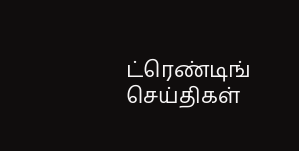ட்ரெண்டிங் செய்திகள்